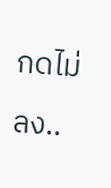กดไม่ลง..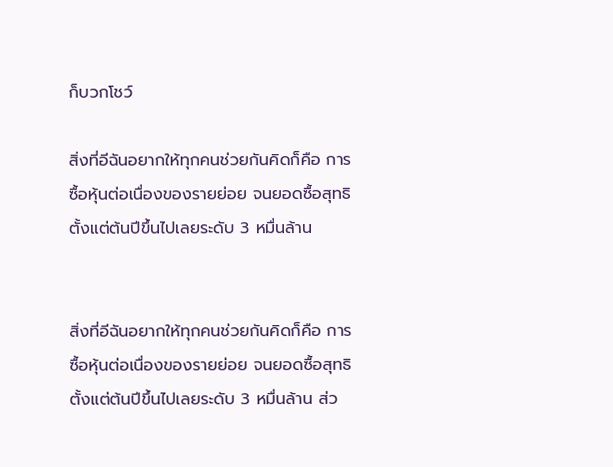ก็บวกโชว์

สิ่งที่อีฉันอยากให้ทุกคนช่วยกันคิดก็คือ การซื้อหุ้นต่อเนื่องของรายย่อย จนยอดซื้อสุทธิตั้งแต่ต้นปีขึ้นไปเลยระดับ 3 หมื่นล้าน


สิ่งที่อีฉันอยากให้ทุกคนช่วยกันคิดก็คือ การซื้อหุ้นต่อเนื่องของรายย่อย จนยอดซื้อสุทธิตั้งแต่ต้นปีขึ้นไปเลยระดับ 3 หมื่นล้าน ส่ว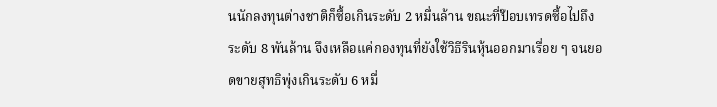นนักลงทุนต่างชาติก็ซื้อเกินระดับ 2 หมื่นล้าน ขณะที่ป๊อบเทรดซื้อไปถึงระดับ 8 พันล้าน จึงเหลือแค่กองทุนที่ยังใช้วิธีรินหุ้นออกมาเรื่อย ๆ จนยอดขายสุทธิพุ่งเกินระดับ 6 หมื่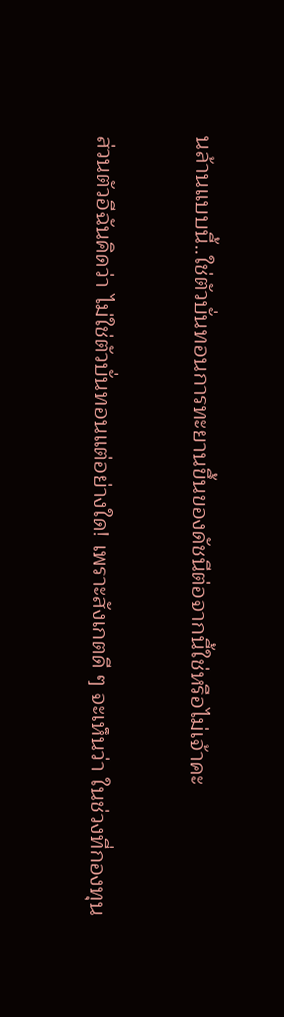นล้านแบบนี้..ใช่ตัวบั่นทอนการทะยานขึ้นของดัชนีต่อจากนี้ใช่หรือไม่เจ้าคะ

ส่วนตัวอีฉันคิดว่า ไม่ใช่ตัวบั่นทอนแต่อย่างใด! เพราะสังเกตดี ๆ จะเห็นว่า ในช่วงที่กองทุน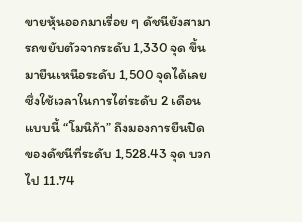ขายหุ้นออกมาเรื่อย ๆ ดัชนียังสามารถขยับตัวจากระดับ 1,330 จุด ขึ้นมายืนเหนือระดับ 1,500 จุดได้เลย ซึ่งใช้เวลาในการไต่ระดับ 2 เดือนแบบนี้ “โมนิก้า” ถึงมองการยืนปิดของดัชนีที่ระดับ 1,528.43 จุด บวกไป 11.74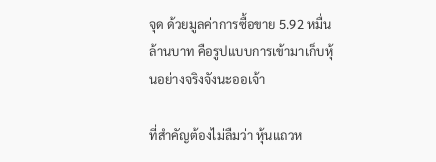จุด ด้วยมูลค่าการซื้อขาย 5.92 หมื่นล้านบาท คือรูปแบบการเข้ามาเก็บหุ้นอย่างจริงจังนะออเจ้า

ที่สำคัญต้องไม่ลืมว่า หุ้นแถวห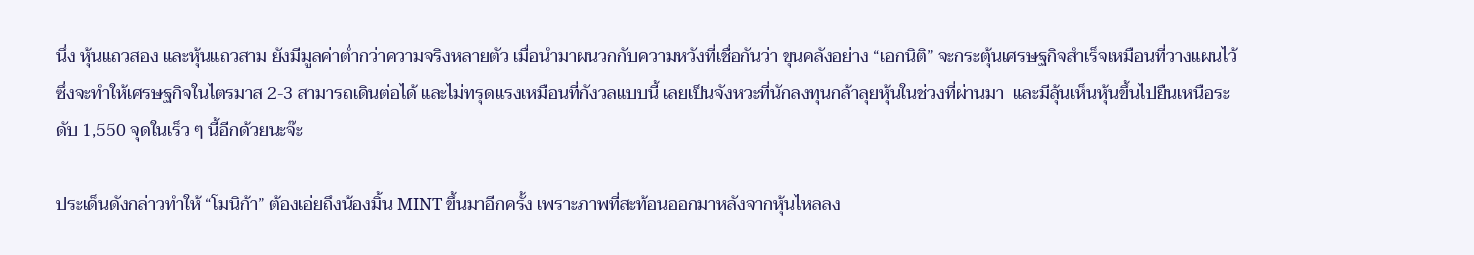นึ่ง หุ้นแถวสอง และหุ้นแถวสาม ยังมีมูลค่าต่ำกว่าความจริงหลายตัว เมื่อนำมาผนวกกับความหวังที่เชื่อกันว่า ขุนคลังอย่าง “เอกนิติ” จะกระตุ้นเศรษฐกิจสำเร็จเหมือนที่วางแผนไว้ ซึ่งจะทำให้เศรษฐกิจในไตรมาส 2-3 สามารถเดินต่อได้ และไม่ทรุดแรงเหมือนที่กังวลแบบนี้ เลยเป็นจังหวะที่นักลงทุนกล้าลุยหุ้นในช่วงที่ผ่านมา  และมีลุ้นเห็นหุ้นขึ้นไปยืนเหนือระดับ 1,550 จุดในเร็ว ๆ นี้อีกด้วยนะจ๊ะ

ประเด็นดังกล่าวทำให้ “โมนิก้า” ต้องเอ่ยถึงน้องมิ้น MINT ขึ้นมาอีกครั้ง เพราะภาพที่สะท้อนออกมาหลังจากหุ้นไหลลง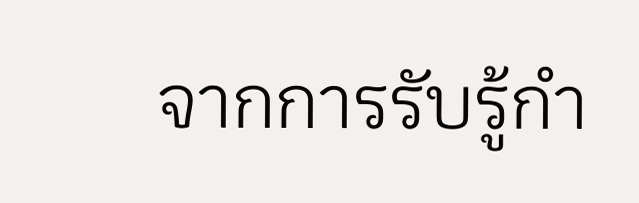จากการรับรู้กำ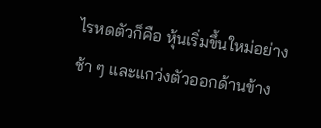ไรหดตัวก็คือ หุ้นเริ่มขึ้นใหม่อย่างช้า ๆ และแกว่งตัวออกด้านข้าง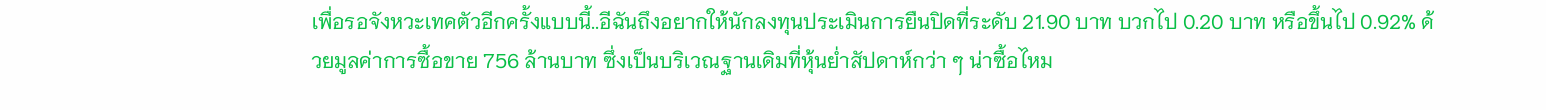เพื่อรอจังหวะเทคตัวอีกครั้งแบบนี้..อีฉันถึงอยากให้นักลงทุนประเมินการยืนปิดที่ระดับ 21.90 บาท บวกไป 0.20 บาท หรือขึ้นไป 0.92% ด้วยมูลค่าการซื้อขาย 756 ล้านบาท ซึ่งเป็นบริเวณฐานเดิมที่หุ้นย่ำสัปดาห์กว่า ๆ น่าซื้อไหม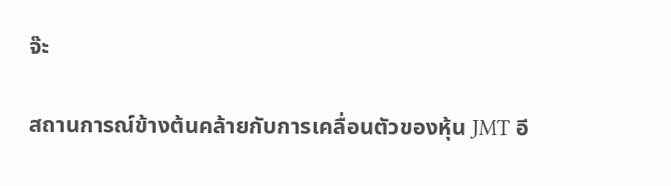จ๊ะ

สถานการณ์ข้างต้นคล้ายกับการเคลื่อนตัวของหุ้น JMT อี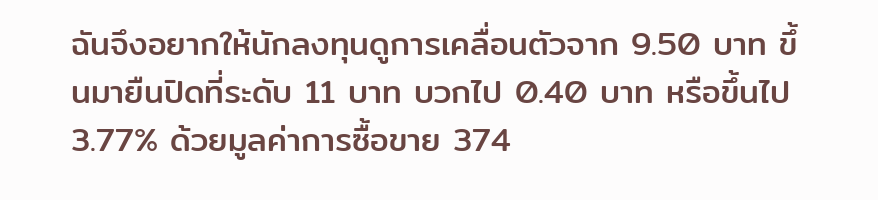ฉันจึงอยากให้นักลงทุนดูการเคลื่อนตัวจาก 9.50 บาท ขึ้นมายืนปิดที่ระดับ 11 บาท บวกไป 0.40 บาท หรือขึ้นไป 3.77% ด้วยมูลค่าการซื้อขาย 374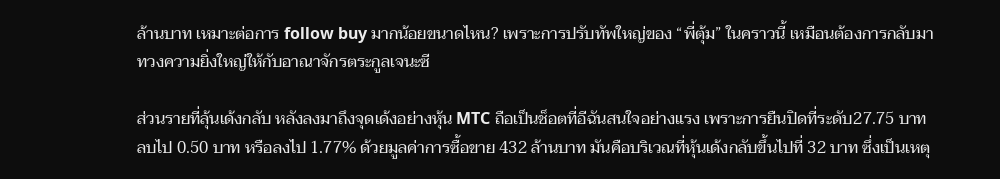ล้านบาท เหมาะต่อการ follow buy มากน้อยขนาดไหน? เพราะการปรับทัพใหญ่ของ “พี่ตุ้ม” ในคราวนี้ เหมือนต้องการกลับมาทวงความยิ่งใหญ่ให้กับอาณาจักรตระกูลเจนะซี

ส่วนรายที่ลุ้นเด้งกลับ หลังลงมาถึงจุดเด้งอย่างหุ้น MTC ถือเป็นช็อตที่อีฉันสนใจอย่างแรง เพราะการยืนปิดที่ระดับ27.75 บาท ลบไป 0.50 บาท หรือลงไป 1.77% ด้วยมูลค่าการซื้อขาย 432 ล้านบาท มันคือบริเวณที่หุ้นเด้งกลับขึ้นไปที่ 32 บาท ซึ่งเป็นเหตุ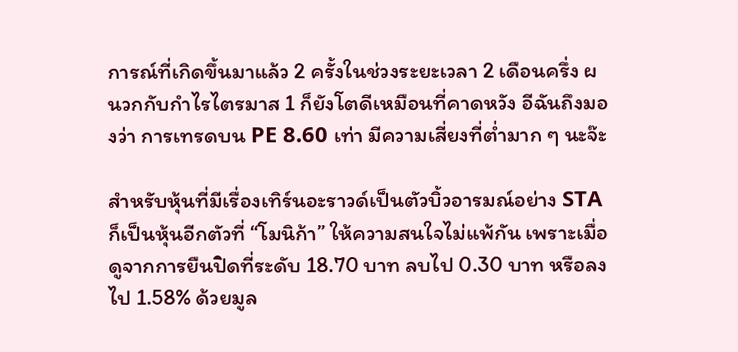การณ์ที่เกิดขึ้นมาแล้ว 2 ครั้งในช่วงระยะเวลา 2 เดือนครึ่ง ผนวกกับกำไรไตรมาส 1 ก็ยังโตดีเหมือนที่คาดหวัง อีฉันถึงมองว่า การเทรดบน PE 8.60 เท่า มีความเสี่ยงที่ต่ำมาก ๆ นะจ๊ะ

สำหรับหุ้นที่มีเรื่องเทิร์นอะราวด์เป็นตัวบิ้วอารมณ์อย่าง STA ก็เป็นหุ้นอีกตัวที่ “โมนิก้า” ให้ความสนใจไม่แพ้กัน เพราะเมื่อดูจากการยืนปิดที่ระดับ 18.70 บาท ลบไป 0.30 บาท หรือลงไป 1.58% ด้วยมูล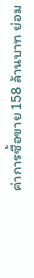ค่าการซื้อขาย 158 ล้านบาท ย่อม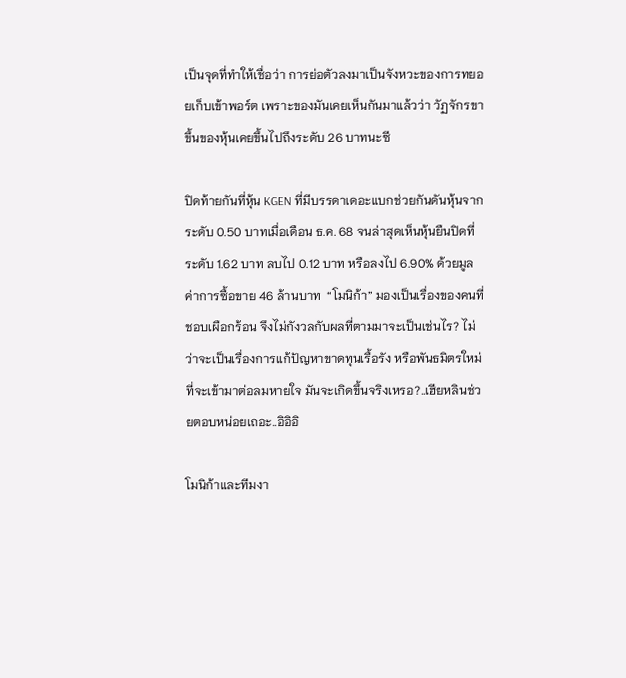เป็นจุดที่ทำให้เชื่อว่า การย่อตัวลงมาเป็นจังหวะของการทยอยเก็บเข้าพอร์ต เพราะของมันเคยเห็นกันมาแล้วว่า วัฏจักรขาขึ้นของหุ้นเคยขึ้นไปถึงระดับ 26 บาทนะซี

ปิดท้ายกันที่หุ้น KGEN ที่มีบรรดาเดอะแบกช่วยกันดันหุ้นจากระดับ 0.50 บาทเมื่อเดือน ธ.ค. 68 จนล่าสุดเห็นหุ้นยืนปิดที่ระดับ 1.62 บาท ลบไป 0.12 บาท หรือลงไป 6.90% ด้วยมูลค่าการซื้อขาย 46 ล้านบาท  “โมนิก้า” มองเป็นเรื่องของคนที่ชอบเผือกร้อน จึงไม่กังวลกับผลที่ตามมาจะเป็นเช่นไร? ไม่ว่าจะเป็นเรื่องการแก้ปัญหาขาดทุนเรื้อรัง หรือพันธมิตรใหม่ที่จะเข้ามาต่อลมหายใจ มันจะเกิดขึ้นจริงเหรอ?..เฮียหลินช่วยตอบหน่อยเถอะ..อิอิอิ

โมนิก้าและทีมงา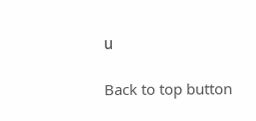น

Back to top button